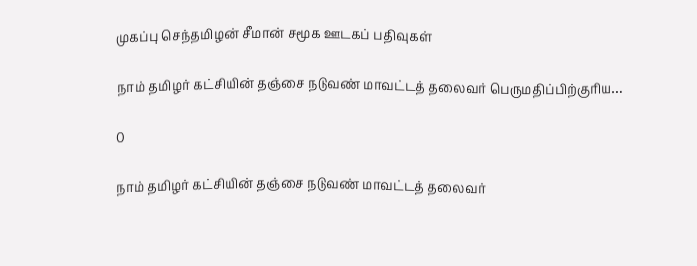முகப்பு செந்தமிழன் சீமான் சமூக ஊடகப் பதிவுகள்

நாம் தமிழர் கட்சியின் தஞ்சை நடுவண் மாவட்டத் தலைவர் பெருமதிப்பிற்குரிய…

0

நாம் தமிழர் கட்சியின் தஞ்சை நடுவண் மாவட்டத் தலைவர்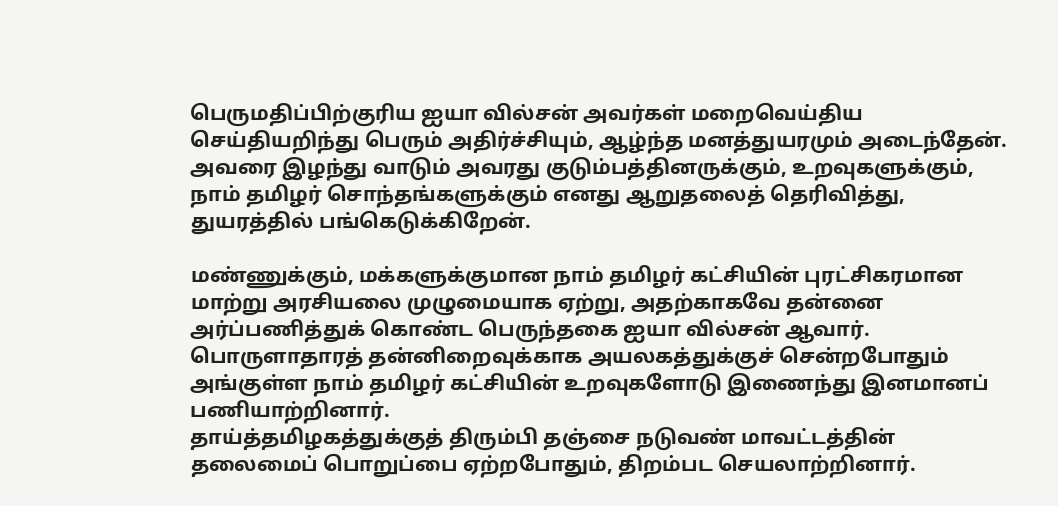பெருமதிப்பிற்குரிய ஐயா வில்சன் அவர்கள் மறைவெய்திய செய்தியறிந்து பெரும் அதிர்ச்சியும், ஆழ்ந்த மனத்துயரமும் அடைந்தேன். அவரை இழந்து வாடும் அவரது குடும்பத்தினருக்கும், உறவுகளுக்கும், நாம் தமிழர் சொந்தங்களுக்கும் எனது ஆறுதலைத் தெரிவித்து, துயரத்தில் பங்கெடுக்கிறேன்.

மண்ணுக்கும், மக்களுக்குமான நாம் தமிழர் கட்சியின் புரட்சிகரமான மாற்று அரசியலை முழுமையாக ஏற்று, அதற்காகவே தன்னை அர்ப்பணித்துக் கொண்ட பெருந்தகை ஐயா வில்சன் ஆவார். பொருளாதாரத் தன்னிறைவுக்காக அயலகத்துக்குச் சென்றபோதும் அங்குள்ள நாம் தமிழர் கட்சியின் உறவுகளோடு இணைந்து இனமானப் பணியாற்றினார்.
தாய்த்தமிழகத்துக்குத் திரும்பி தஞ்சை நடுவண் மாவட்டத்தின் தலைமைப் பொறுப்பை ஏற்றபோதும், திறம்பட செயலாற்றினார்.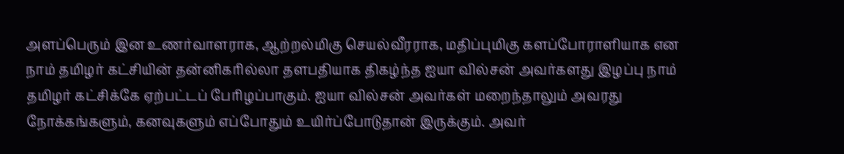அளப்பெரும் இன உணர்வாளராக, ஆற்றல்மிகு செயல்வீரராக, மதிப்புமிகு களப்போராளியாக என நாம் தமிழர் கட்சியின் தன்னிகரில்லா தளபதியாக திகழ்ந்த ஐயா வில்சன் அவர்களது இழப்பு நாம் தமிழர் கட்சிக்கே ஏற்பட்டப் பேரிழப்பாகும். ஐயா வில்சன் அவர்கள் மறைந்தாலும் அவரது நோக்கங்களும், கனவுகளும் எப்போதும் உயிர்ப்போடுதான் இருக்கும். அவர்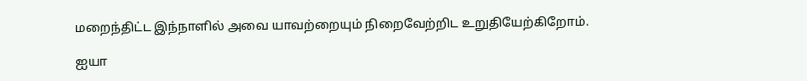மறைந்திட்ட இந்நாளில் அவை யாவற்றையும் நிறைவேற்றிட உறுதியேற்கிறோம்.

ஐயா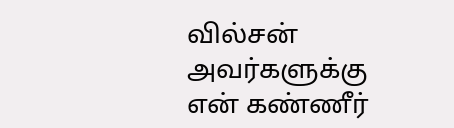வில்சன் அவர்களுக்கு என் கண்ணீர்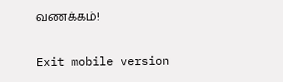வணக்கம்!

Exit mobile version